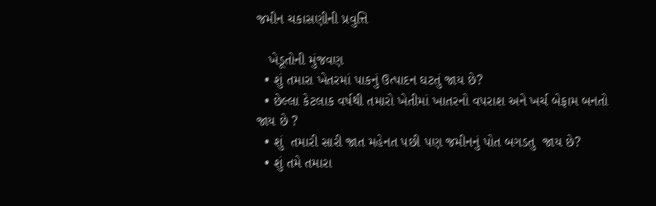જમીન ચકાસણીની પ્રવુત્તિ

   ખેડૂતોની મુંજવણ
  • શું તમારા ખેતરમાં પાકનું ઉત્પાદન ઘટતું જાય છે?
  • છેલ્લા કેટલાક વર્ષથી તમારો ખેતીમાં ખાતરનો વપરાશ અને ખર્ચ બેફામ બનતો જાય છે ?
  • શું  તમારી સારી જાત મહેનત પછી પણ જમીનનું પોત બગડતુ  જાય છે?
  • શું તમે તમારા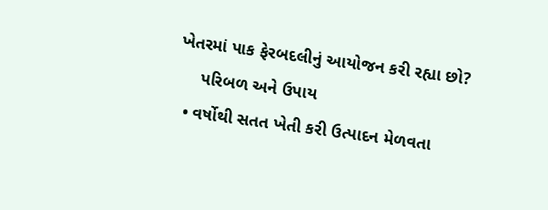ખેતરમાં પાક ફેરબદલીનું આયોજન કરી રહ્યા છો?
     પરિબળ અને ઉપાય
  • વર્ષોથી સતત ખેતી કરી ઉત્પાદન મેળવતા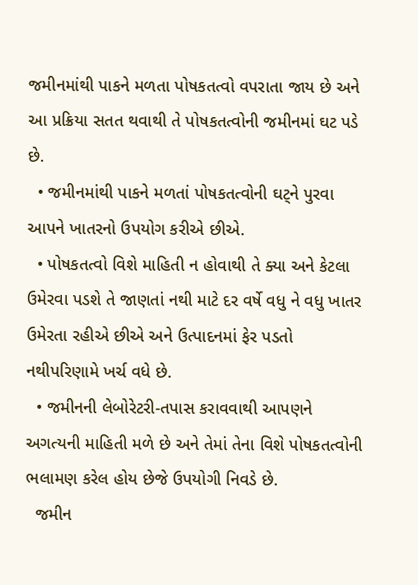જમીનમાંથી પાકને મળતા પોષકતત્વો વપરાતા જાય છે અને આ પ્રક્રિયા સતત થવાથી તે પોષકતત્વોની જમીનમાં ઘટ પડે છે.
  • જમીનમાંથી પાકને મળતાં પોષકતત્વોની ઘટ્ને પુરવા આપને ખાતરનો ઉપયોગ કરીએ છીએ.
  • પોષકતત્વો વિશે માહિતી ન હોવાથી તે ક્યા અને કેટલા ઉમેરવા પડશે તે જાણતાં નથી માટે દર વર્ષે વધુ ને વધુ ખાતર ઉમેરતા રહીએ છીએ અને ઉત્પાદનમાં ફેર પડતો નથીપરિણામે ખર્ચ વધે છે.
  • જમીનની લેબોરેટરી-તપાસ કરાવવાથી આપણને અગત્યની માહિતી મળે છે અને તેમાં તેના વિશે પોષકતત્વોની ભલામણ કરેલ હોય છેજે ઉપયોગી નિવડે છે.
  જમીન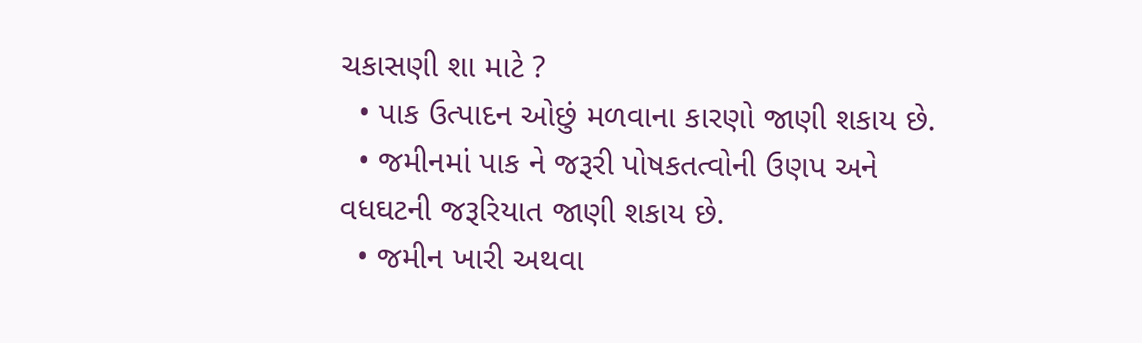ચકાસણી શા માટે ?
  • પાક ઉત્પાદન ઓછું મળવાના કારણો જાણી શકાય છે.
  • જમીનમાં પાક ને જરૂરી પોષકતત્વોની ઉણપ અને વધઘટની જરૂરિયાત જાણી શકાય છે.
  • જમીન ખારી અથવા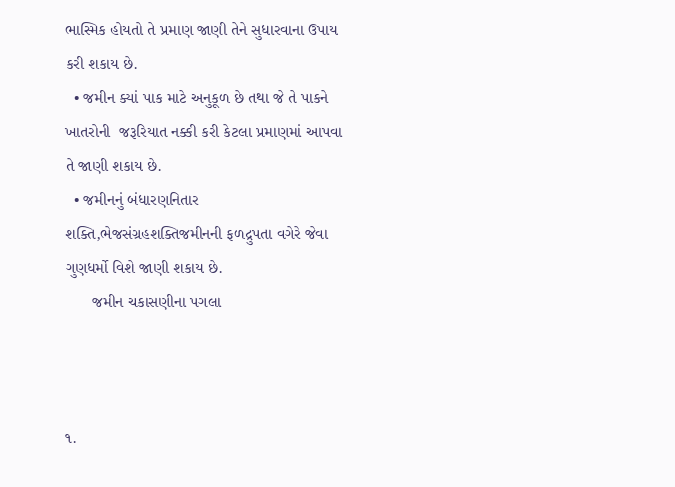ભાસ્મિક હોયતો તે પ્રમાણ જાણી તેને સુધારવાના ઉપાય કરી શકાય છે.
  • જમીન ક્યાં પાક માટે અનુકૂળ છે તથા જે તે પાકને ખાતરોની  જરૂરિયાત નક્કી કરી કેટલા પ્રમાણમાં આપવા તે જાણી શકાય છે.
  • જમીનનું બંધારણનિતાર શક્તિ,ભેજસંગ્રહશક્તિજમીનની ફળદ્રુપતા વગેરે જેવા ગુણધર્મો વિશે જાણી શકાય છે.
      જમીન ચકાસણીના પગલા



૧.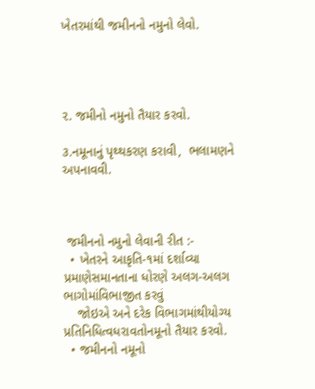ખેતરમાંથી જમીનનો નમુનો લેવો.




૨. જમીનો નમુનો તૈયાર કરવો.

૩.નમૂનાનું પૃથ્થકરણ કરાવી,  ભલામણને અપનાવવી.



 જમીનનો નમુનો લેવાની રીત :-
  • ખેતરને આકૃતિ-૧માં દર્શાવ્યા પ્રમાણેસમાનતાના ધોરણે અલગ-અલગ ભાગોમાંવિભાજીત કરવું
    જોઇએ અને દરેક વિભાગમાંથીયોગ્ય પ્રતિનિધિત્વધરાવતોનમૂનો તૈયાર કરવો.
  • જમીનનો નમૂનો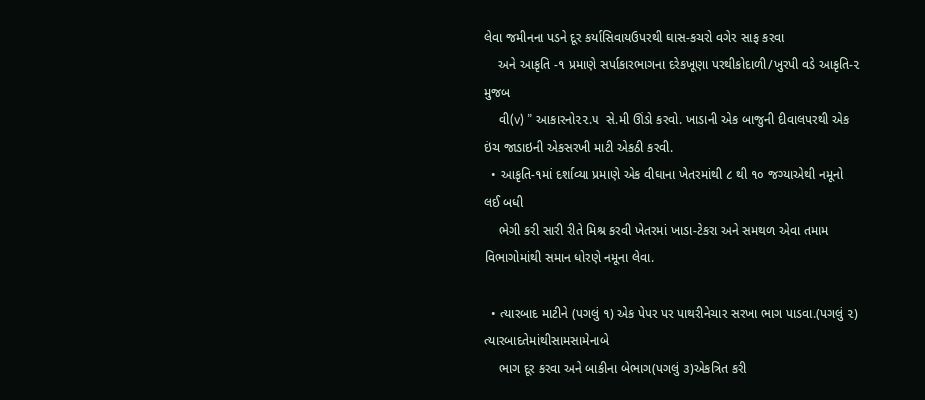લેવા જમીનના પડને દૂર કર્યાસિવાયઉપરથી ઘાસ-કચરો વગેર સાફ કરવા
    અને આકૃતિ -૧ પ્રમાણે સર્પાકારભાગના દરેકખૂણા પરથીકોદાળી/ખુરપી વડે આકૃતિ-૨ મુજબ
    વી(v) ” આકારનો૨૨.૫  સે.મી ઊંડો કરવો. ખાડાની એક બાજુની દીવાલપરથી એક ઇંચ જાડાઇની એકસરખી માટી એકઠી કરવી.
  • આકૃતિ-૧માં દર્શાવ્યા પ્રમાણે એક વીઘાના ખેતરમાંથી ૮ થી ૧૦ જગ્યાએથી નમૂનો લઈ બધી
    ભેગી કરી સારી રીતે મિશ્ર કરવી ખેતરમાં ખાડા-ટેકરા અને સમથળ એવા તમામ વિભાગોમાંથી સમાન ધોરણે નમૂના લેવા.

  • ત્યારબાદ માટીને (પગલું ૧) એક પેપર પર પાથરીનેચાર સરખા ભાગ પાડવા.(પગલું ૨) ત્યારબાદતેમાંથીસામસામેનાબે
    ભાગ દૂર કરવા અને બાકીના બેભાગ(પગલું ૩)એકત્રિત કરી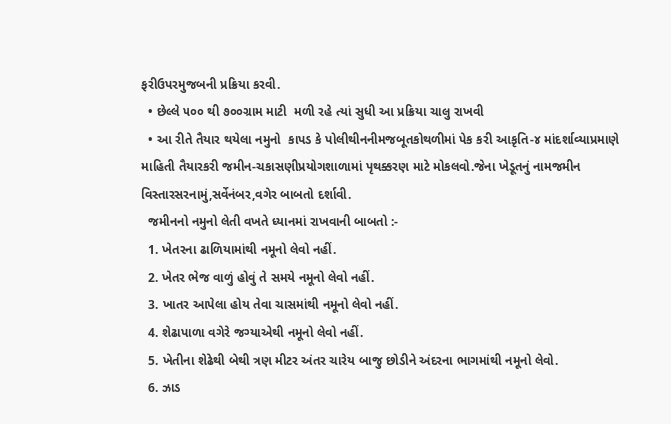ફરીઉપરમુજબની પ્રક્રિયા કરવી.
  • છેલ્લે ૫૦૦ થી ૭૦૦ગ્રામ માટી  મળી રહે ત્યાં સુધી આ પ્રક્રિયા ચાલુ રાખવી
  • આ રીતે તૈયાર થયેલા નમુનો  કાપડ કે પોલીથીનનીમજબૂતકોથળીમાં પેક કરી આકૃતિ-૪ માંદર્શાવ્યાપ્રમાણે માહિતી તૈયારકરી જમીન-ચકાસણીપ્રયોગશાળામાં પૃથક્કરણ માટે મોકલવો.જેના ખેડૂતનું નામજમીન વિસ્તારસરનામું,સર્વેનંબર,વગેર બાબતો દર્શાવી.
  જમીનનો નમુનો લેતી વખતે ધ્યાનમાં રાખવાની બાબતો :-
  1. ખેતરના ઢાળિયામાંથી નમૂનો લેવો નહીં.
  2. ખેતર ભેજ વાળું હોવું તે સમયે નમૂનો લેવો નહીં.
  3. ખાતર આપેલા હોય તેવા ચાસમાંથી નમૂનો લેવો નહીં.
  4. શેઢાપાળા વગેરે જગ્યાએથી નમૂનો લેવો નહીં.
  5. ખેતીના શેઢેથી બેથી ત્રણ મીટર અંતર ચારેય બાજુ છોડીને અંદરના ભાગમાંથી નમૂનો લેવો.
  6. ઝાડ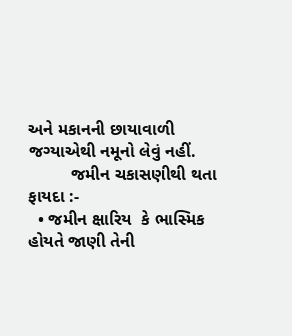અને મકાનની છાયાવાળી જગ્યાએથી નમૂનો લેવું નહીં.
         જમીન ચકાસણીથી થતા ફાયદા :-
  • જમીન ક્ષારિય  કે ભાસ્મિક હોયતે જાણી તેની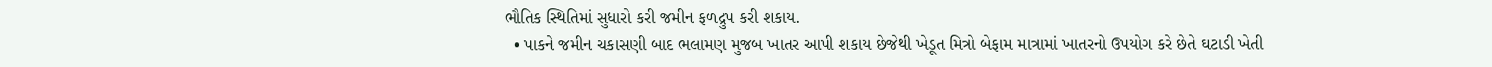ભૌતિક સ્થિતિમાં સુધારો કરી જમીન ફળદ્રુપ કરી શકાય.
  • પાકને જમીન ચકાસણી બાદ ભલામણ મુજબ ખાતર આપી શકાય છેજેથી ખેડૂત મિત્રો બેફામ માત્રામાં ખાતરનો ઉપયોગ કરે છેતે ઘટાડી ખેતી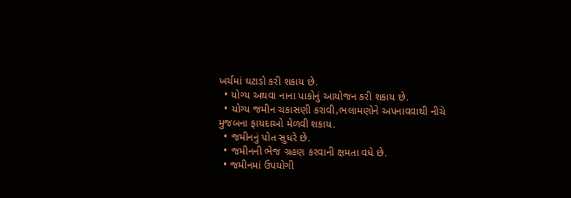ખર્ચમાં ઘટાડો કરી શકાય છે.
  • યોગ્ય અથવા નાના પાકોનું આયોજન કરી શકાય છે.
  • યોગ્ય જમીન ચકાસણી કરાવી,ભલામણોને અપનાવવાથી નીચે મુજબના ફાયદાઓ મેળવી શકાય.
  • જમીનનું પોત સુધરે છે.
  • જમીનની ભેજ ગ્રહણ કરવાની ક્ષમતા વધે છે.
  • જમીનમાં ઉપયોગી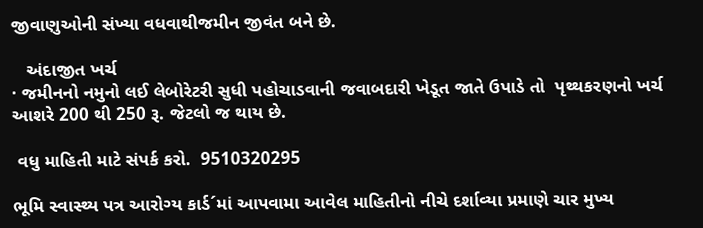જીવાણુઓની સંખ્યા વધવાથીજમીન જીવંત બને છે.

   અંદાજીત ખર્ચ
· જમીનનો નમુનો લઈ લેબોરેટરી સુધી પહોચાડવાની જવાબદારી ખેડૂત જાતે ઉપાડે તો  પૃથ્થકરણનો ખર્ચ આશરે 200 થી 250 રૂ. જેટલો જ થાય છે.

 વધુ માહિતી માટે સંપર્ક કરો.  9510320295

ભૂમિ સ્વાસ્થ્ય પત્ર આરોગ્ય કાર્ડ´માં આપવામા આવેલ માહિતીનો નીચે દર્શાવ્યા પ્રમાણે ચાર મુખ્ય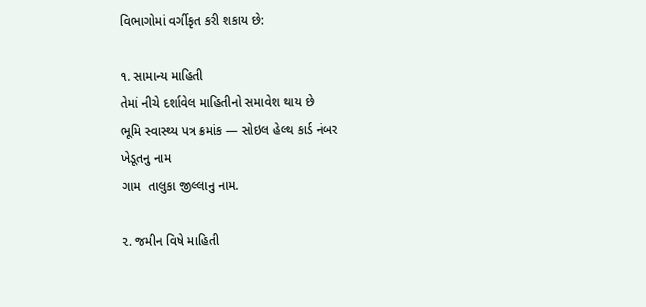વિભાગોમાં વર્ગીકૃત કરી શકાય છે:

૧. સામાન્ય માહિતી
તેમાં નીચે દર્શાવેલ માહિતીનો સમાવેશ થાય છે
ભૂમિ સ્વાસ્થ્ય પત્ર ક્રમાંક — સોઇલ હેલ્થ કાર્ડ નંબર
ખેડૂતનુ નામ
ગામ  તાલુકા જીલ્લાનુ નામ.

૨. જમીન વિષે માહિતી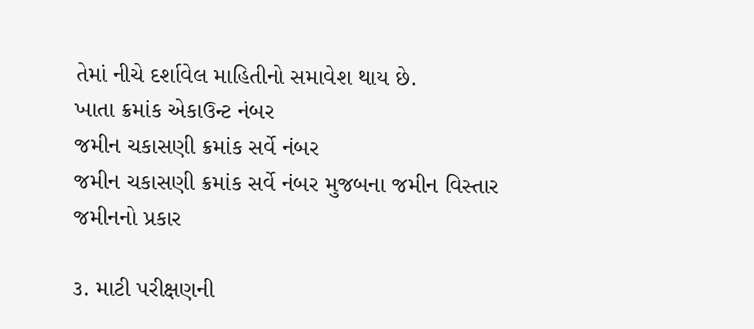તેમાં નીચે દર્શાવેલ માહિતીનો સમાવેશ થાય છે.
ખાતા ક્રમાંક એકાઉન્ટ નંબર
જમીન ચકાસણી ક્રમાંક સર્વે નંબર
જમીન ચકાસણી ક્રમાંક સર્વે નંબર મુજબના જમીન વિસ્તાર
જમીનનો પ્રકાર

૩. માટી પરીક્ષણની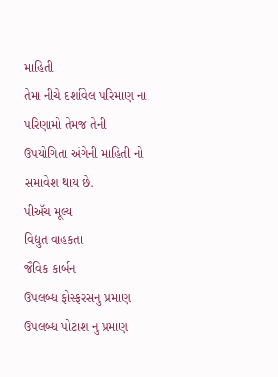માહિતી
તેમા નીચે દર્શાવેલ પરિમાણ ના પરિણામો તેમજ તેની ઉપયોગિતા અંગેની માહિતી નો સમાવેશ થાય છે.
પીઍચ મૂલ્ય
વિદ્યુત વાહકતા
જૈવિક કાર્બન
ઉપલબ્ધ ફોસ્ફરસનુ પ્રમાણ
ઉપલબ્ધ પોટાશ નુ પ્રમાણ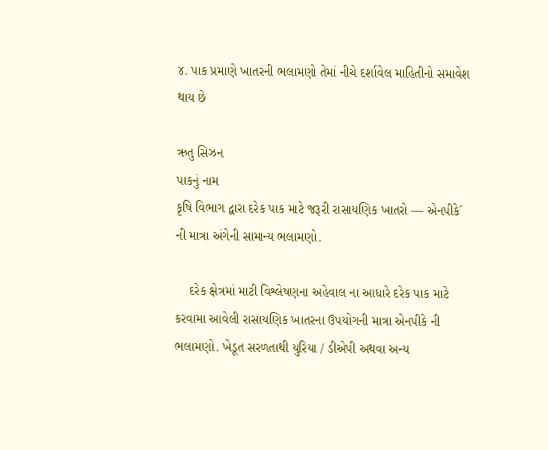૪. પાક પ્રમાણે ખાતરની ભલામણો તેમાં નીચે દર્શાવેલ માહિતીનો સમાવેશ થાય છે

ઋતુ સિઝન
પાકનું નામ
કૃષિ વિભાગ દ્વારા દરેક પાક માટે જરૂરી રાસાયણિક ખાતરો — એનપીકે´ ની માત્રા અંગેની સામાન્ય ભલામણો.

    દરેક ક્ષેત્રમાં માટી વિશ્લેષણના અહેવાલ ના આધારે દરેક પાક માટે કરવામા આવેલી રાસાયણિક ખાતરના ઉપયોગની માત્રા એનપીકે ની ભલામણો. ખેડૂત સરળતાથી યુરિયા / ડીએપી અથવા અન્ય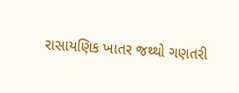રાસાયણિક ખાતર જથ્થો ગણતરી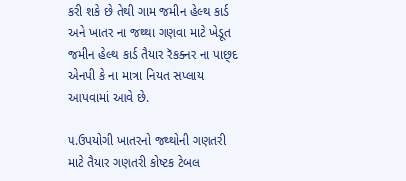કરી શકે છે તેથી ગામ જમીન હેલ્થ કાર્ડ અને ખાતર ના જથ્થા ગણવા માટે ખેડૂત જમીન હેલ્થ કાર્ડ તૈયાર રૅકક્નર ના પાછ્દ એનપી કે ના માત્રા નિયત સપ્લાય આપવામાં આવે છે.

૫.ઉપયોગી ખાતરનો જથ્થોની ગણતરી માટે તૈયાર ગણતરી કોષ્ટક ટેબલ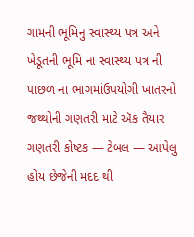ગામની ભૂમિનુ સ્વાસ્થ્ય પત્ર અને ખેડૂતની ભૂમિ ના સ્વાસ્થ્ય પત્ર ની પાછળ ના ભાગમાંઉપયોગી ખાતરનો જથ્થોની ગણતરી માટે ઍક તૈયાર ગણતરી કોષ્ટક — ટેબલ — આપેલુ હોય છેજેની મદદ થી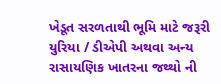ખેડૂત સરળતાથી ભૂમિ માટે જરૂરી યુરિયા / ડીએપી અથવા અન્ય રાસાયણિક ખાતરના જથ્થો ની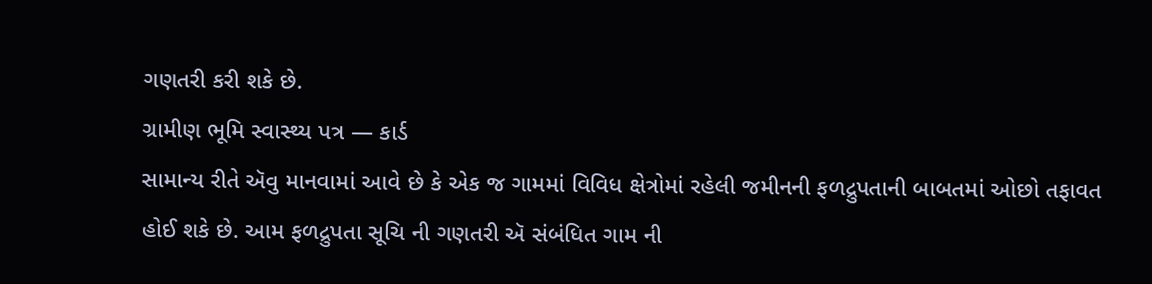ગણતરી કરી શકે છે.
ગ્રામીણ ભૂમિ સ્વાસ્થ્ય પત્ર — કાર્ડ
સામાન્ય રીતે ઍવુ માનવામાં આવે છે કે એક જ ગામમાં વિવિધ ક્ષેત્રોમાં રહેલી જમીનની ફળદ્રુપતાની બાબતમાં ઓછો તફાવત હોઈ શકે છે. આમ ફળદ્રુપતા સૂચિ ની ગણતરી ઍ સંબંધિત ગામ ની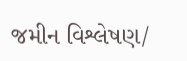જમીન વિશ્લેષણ/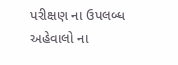પરીક્ષણ ના ઉપલબ્ધ અહેવાલો ના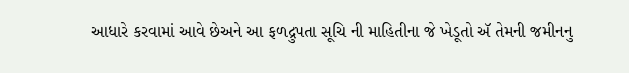આધારે કરવામાં આવે છેઅને આ ફળદ્રુપતા સૂચિ ની માહિતીના જે ખેડૂતો ઍ તેમની જમીનનુ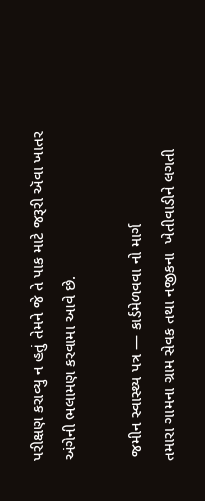પરીક્ષણ કરાવ્યુ ન હતું તેમને જે તે પાક માટે જરૂરી ઍવા ખાતર અંગેની ભલામણ કરવામા આવે છે.

 જમીન સ્વાસ્થ્ય પત્ર — કાર્ડમેળવવા નો માર્ગ
તમારા ગામના ગ્રામ સેવક તથા નજીકના  ખેતીવાડીને લગતી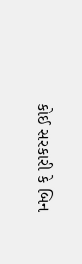કોઈ સરકારી કે બિન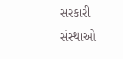સરકારી સંસ્થાઓ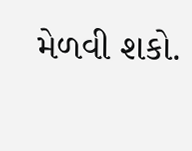મેળવી શકો.